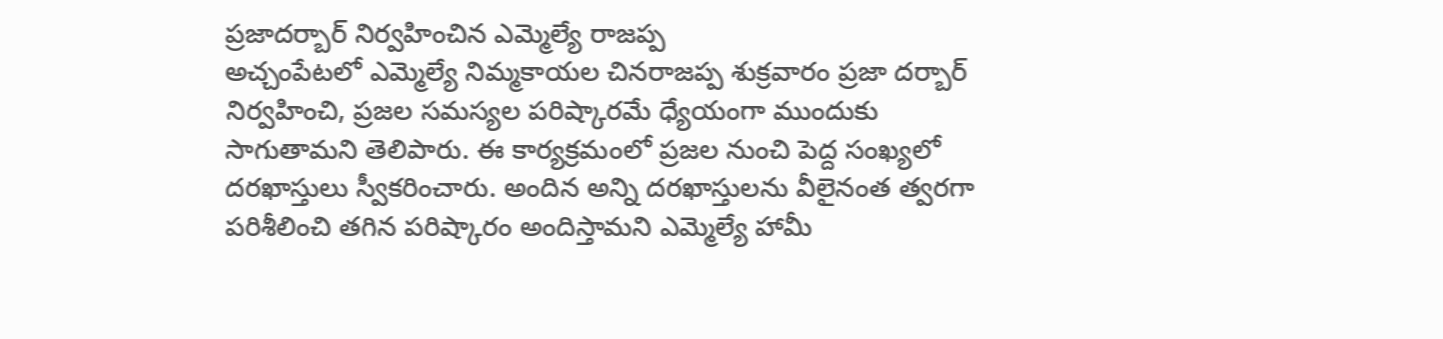ప్రజాదర్బార్ నిర్వహించిన ఎమ్మెల్యే రాజప్ప
అచ్చంపేటలో ఎమ్మెల్యే నిమ్మకాయల చినరాజప్ప శుక్రవారం ప్రజా దర్బార్ నిర్వహించి, ప్రజల సమస్యల పరిష్కారమే ధ్యేయంగా ముందుకు సాగుతామని తెలిపారు. ఈ కార్యక్రమంలో ప్రజల నుంచి పెద్ద సంఖ్యలో దరఖాస్తులు స్వీకరించారు. అందిన అన్ని దరఖాస్తులను వీలైనంత త్వరగా పరిశీలించి తగిన పరిష్కారం అందిస్తామని ఎమ్మెల్యే హామీ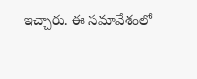ఇచ్చారు. ఈ సమావేశంలో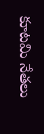కూటమి నేతలు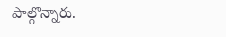పాల్గొన్నారు.